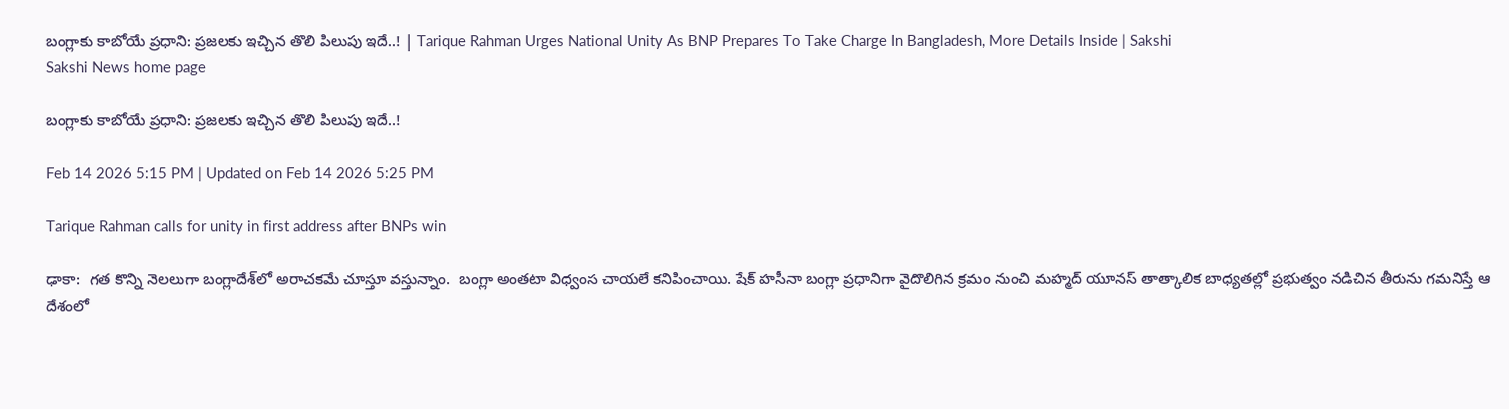బంగ్లాకు కాబోయే ప్రధాని: ప్రజలకు ఇచ్చిన తొలి పిలుపు ఇదే..! | Tarique Rahman Urges National Unity As BNP Prepares To Take Charge In Bangladesh, More Details Inside | Sakshi
Sakshi News home page

బంగ్లాకు కాబోయే ప్రధాని: ప్రజలకు ఇచ్చిన తొలి పిలుపు ఇదే..!

Feb 14 2026 5:15 PM | Updated on Feb 14 2026 5:25 PM

Tarique Rahman calls for unity in first address after BNPs win

ఢాకా:  గత కొన్ని నెలలుగా బంగ్లాదేశ్‌లో అరాచకమే చూస్తూ వస్తున్నాం.  బంగ్లా అంతటా విధ్వంస చాయలే కనిపించాయి. షేక్‌ హసీనా బంగ్లా ప్రధానిగా వైదొలిగిన క్రమం నుంచి మహ్మద్‌ యూనస్‌ తాత్కాలిక బాధ్యతల్లో ప్రభుత్వం నడిచిన తీరును గమనిస్తే ఆ దేశంలో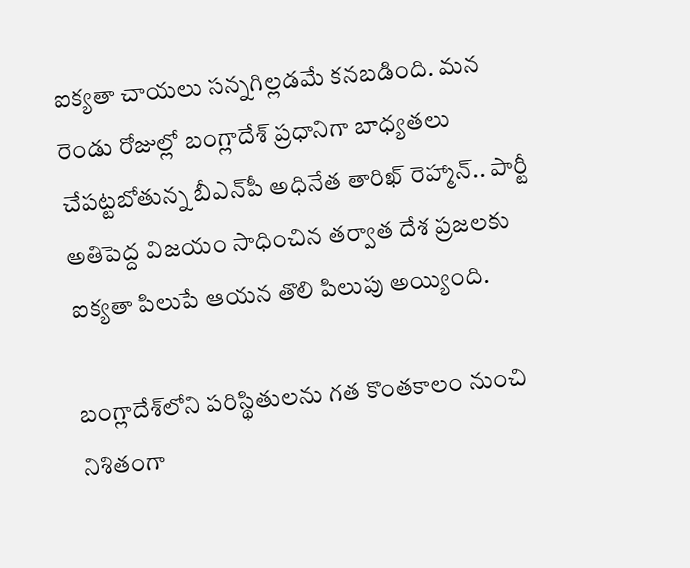ఐక్యతా చాయలు సన్నగిల్లడమే కనబడింది. మన రెండు రోజుల్లో బంగ్లాదేశ్‌ ప్రధానిగా బాధ్యతలు చేపట్టబోతున్న బీఎన్‌పీ అధినేత తారిఖ్‌ రెహ్మాన్‌.. పార్టీ అతిపెద్ద విజయం సాధించిన తర్వాత దేశ ప్రజలకు ఐక్యతా పిలుపే ఆయన తొలి పిలుపు అయ్యింది.

బంగ్లాదేశ్‌లోని పరిస్థితులను గత కొంతకాలం నుంచి నిశితంగా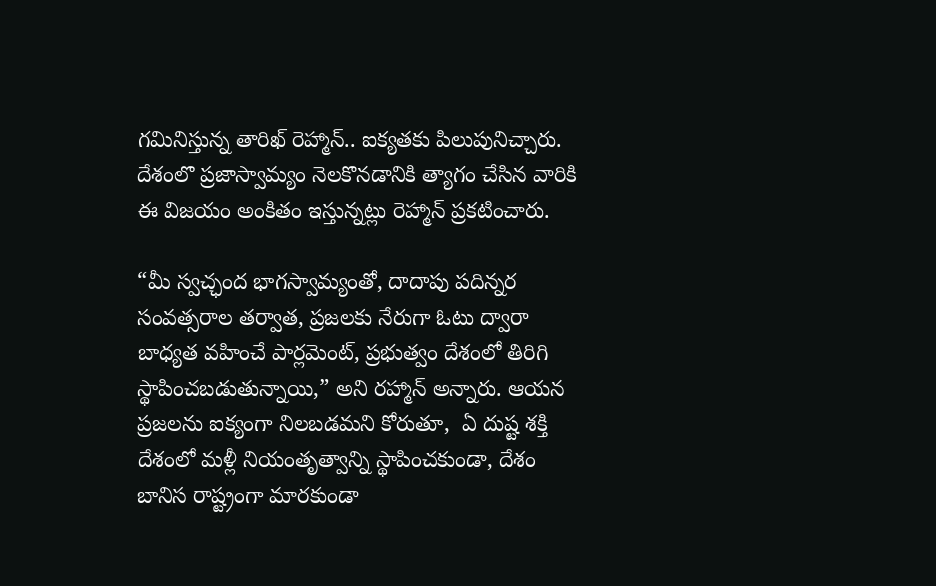గమినిస్తున్న తారిఖ్‌ రెహ్మాన్‌.. ఐక్యతకు పిలుపునిచ్చారు. దేశంలొ ప్రజాస్వామ్యం నెలకొనడానికి త్యాగం చేసిన వారికి ఈ విజయం అంకితం ఇస్తున్నట్లు రెహ్మాన్‌ ప్రకటించారు.

“మీ స్వచ్ఛంద భాగస్వామ్యంతో, దాదాపు పదిన్నర సంవత్సరాల తర్వాత, ప్రజలకు నేరుగా ఓటు ద్వారా బాధ్యత వహించే పార్లమెంట్, ప్రభుత్వం దేశంలో తిరిగి స్థాపించబడుతున్నాయి,” అని రహ్మాన్ అన్నారు. ఆయన ప్రజలను ఐక్యంగా నిలబడమని కోరుతూ,  ఏ దుష్ట శక్తి దేశంలో మళ్లీ నియంతృత్వాన్ని స్థాపించకుండా, దేశం బానిస రాష్ట్రంగా మారకుండా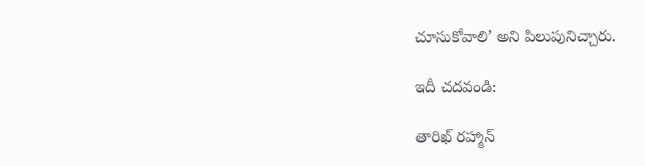చూసుకోవాలి’ అని పిలుపునిచ్చారు.

ఇదీ చదవండి:

తారిఖ్‌ రహ్మాన్‌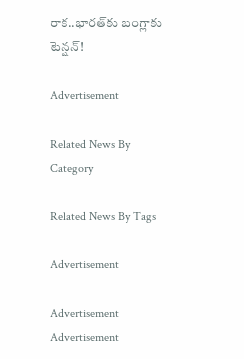రాక..భారత్‌కు బంగ్లాకు టెన్షన్‌!

Advertisement

Related News By Category

Related News By Tags

Advertisement

Advertisement
Advertisement